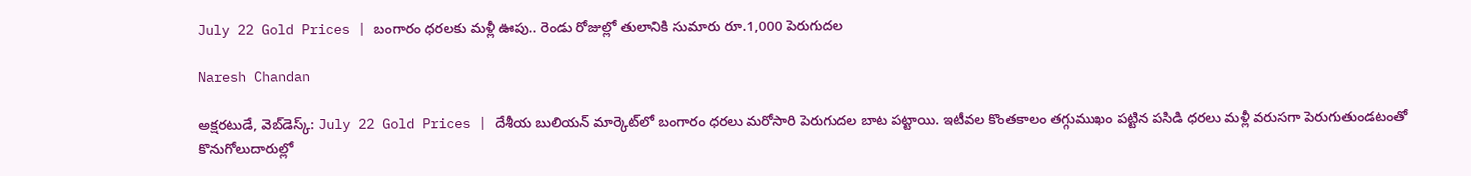July 22 Gold Prices | బంగారం ధరలకు మళ్లీ ఊపు.. రెండు రోజుల్లో తులానికి సుమారు రూ.1,000 పెరుగుదల

Naresh Chandan

అక్షరటుడే, వెబ్‌డెస్క్‌: July 22 Gold Prices | దేశీయ బులియన్ మార్కెట్‌లో బంగారం ధరలు మరోసారి పెరుగుదల బాట పట్టాయి. ఇటీవల కొంతకాలం తగ్గుముఖం పట్టిన పసిడి ధరలు మళ్లీ వరుసగా పెరుగుతుండటంతో కొనుగోలుదారుల్లో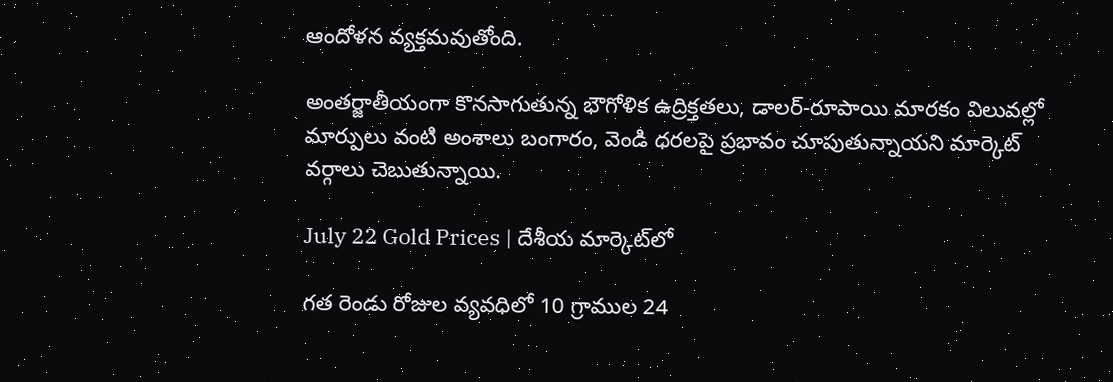ఆందోళన వ్యక్తమవుతోంది.

అంతర్జాతీయంగా కొనసాగుతున్న భౌగోళిక ఉద్రిక్తతలు, డాలర్-రూపాయి మారకం విలువల్లో మార్పులు వంటి అంశాలు బంగారం, వెండి ధరలపై ప్రభావం చూపుతున్నాయని మార్కెట్ వర్గాలు చెబుతున్నాయి.

July 22 Gold Prices | దేశీయ మార్కెట్‌లో

గత రెండు రోజుల వ్యవధిలో 10 గ్రాముల 24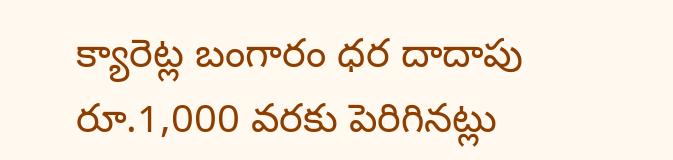క్యారెట్ల బంగారం ధర దాదాపు రూ.1,000 వరకు పెరిగినట్లు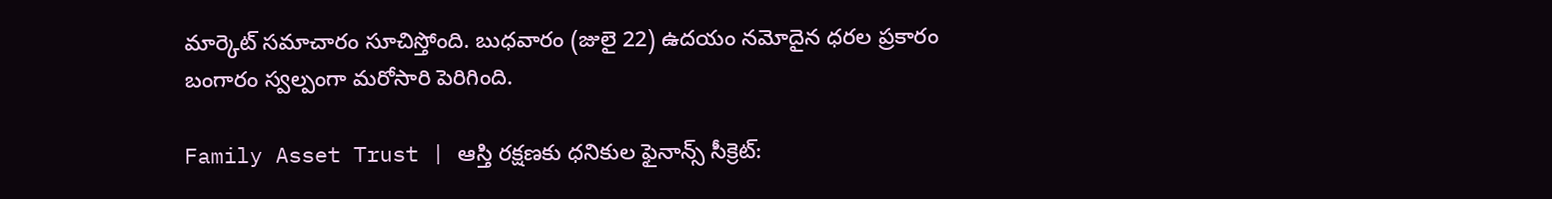మార్కెట్ సమాచారం సూచిస్తోంది. బుధవారం (జులై 22) ఉదయం నమోదైన ధరల ప్రకారం బంగారం స్వల్పంగా మరోసారి పెరిగింది.

Family Asset Trust | ఆస్తి రక్షణకు ధనికుల ఫైనాన్స్ సీక్రెట్: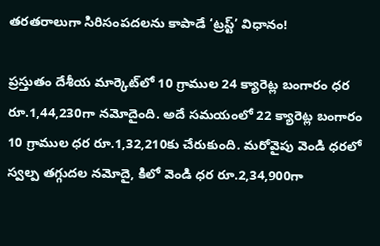తరతరాలుగా సిరిసంపదలను కాపాడే ‘ట్రస్ట్’ విధానం!

ప్రస్తుతం దేశీయ మార్కెట్‌లో 10 గ్రాముల 24 క్యారెట్ల బంగారం ధర రూ.1,44,230గా నమోదైంది. అదే సమయంలో 22 క్యారెట్ల బంగారం 10 గ్రాముల ధర రూ.1,32,210కు చేరుకుంది. మరోవైపు వెండి ధరలో స్వల్ప తగ్గుదల నమోదై, కిలో వెండి ధర రూ.2,34,900గా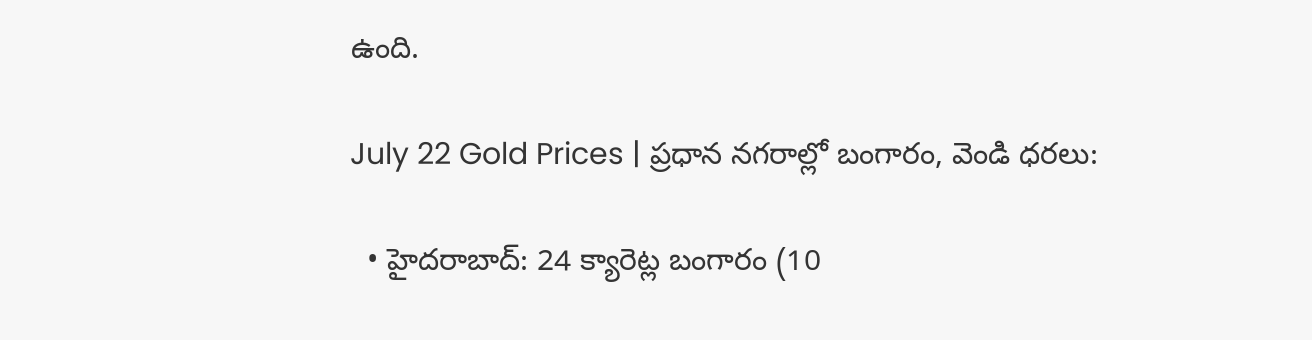ఉంది.

July 22 Gold Prices | ప్రధాన నగరాల్లో బంగారం, వెండి ధరలు:

  • హైదరాబాద్: 24 క్యారెట్ల బంగారం (10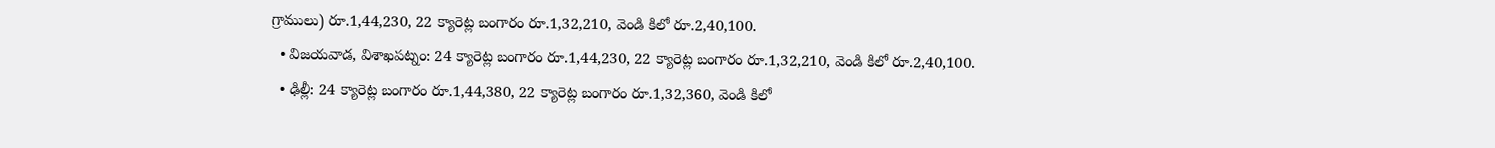గ్రాములు) రూ.1,44,230, 22 క్యారెట్ల బంగారం రూ.1,32,210, వెండి కిలో రూ.2,40,100.
  • విజయవాడ, విశాఖపట్నం: 24 క్యారెట్ల బంగారం రూ.1,44,230, 22 క్యారెట్ల బంగారం రూ.1,32,210, వెండి కిలో రూ.2,40,100.
  • ఢిల్లీ: 24 క్యారెట్ల బంగారం రూ.1,44,380, 22 క్యారెట్ల బంగారం రూ.1,32,360, వెండి కిలో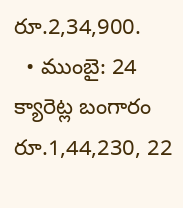రూ.2,34,900.
  • ముంబై: 24 క్యారెట్ల బంగారం రూ.1,44,230, 22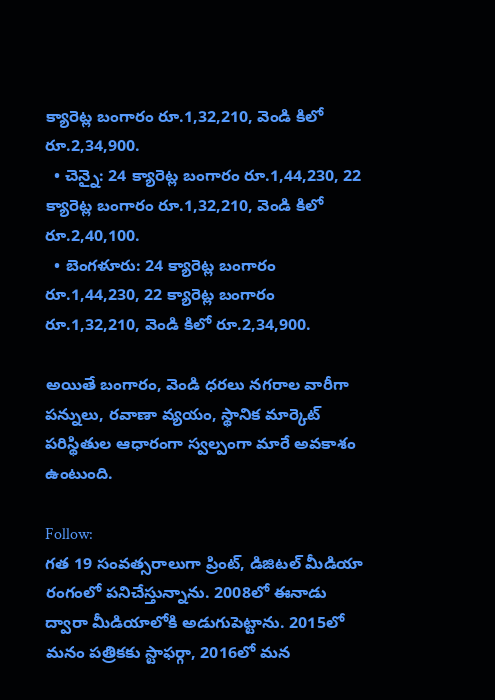క్యారెట్ల బంగారం రూ.1,32,210, వెండి కిలో రూ.2,34,900.
  • చెన్నై: 24 క్యారెట్ల బంగారం రూ.1,44,230, 22 క్యారెట్ల బంగారం రూ.1,32,210, వెండి కిలో రూ.2,40,100.
  • బెంగళూరు: 24 క్యారెట్ల బంగారం రూ.1,44,230, 22 క్యారెట్ల బంగారం రూ.1,32,210, వెండి కిలో రూ.2,34,900.

అయితే బంగారం, వెండి ధరలు నగరాల వారీగా పన్నులు, రవాణా వ్యయం, స్థానిక మార్కెట్ పరిస్థితుల ఆధారంగా స్వల్పంగా మారే అవకాశం ఉంటుంది.

Follow:
గత 19 సంవత్సరాలుగా ప్రింట్, డిజిటల్ మీడియా రంగంలో పనిచేస్తున్నాను. 2008లో ఈనాడు ద్వారా మీడియాలోకి అడుగుపెట్టాను. 2015లో మనం పత్రికకు స్టాఫర్గా, 2016లో మన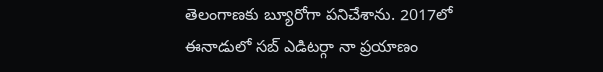తెలంగాణకు బ్యూరోగా పనిచేశాను. 2017లో ఈనాడులో సబ్ ఎడిటర్గా నా ప్రయాణం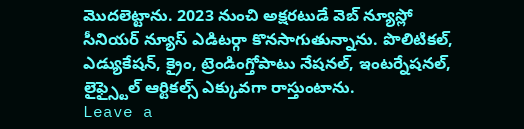మొదలెట్టాను. 2023 నుంచి అక్షరటుడే వెబ్ న్యూస్లో సీనియర్ న్యూస్ ఎడిటర్గా కొనసాగుతున్నాను. పొలిటికల్, ఎడ్యుకేషన్, క్రైం, ట్రెండింగ్తోపాటు నేషనల్, ఇంటర్నేషనల్, లైఫ్స్టైల్ ఆర్టికల్స్ ఎక్కువగా రాస్తుంటాను.
Leave a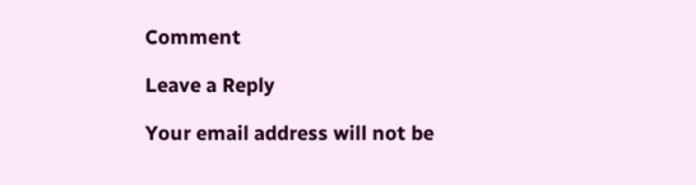Comment

Leave a Reply

Your email address will not be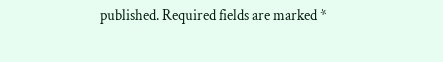published. Required fields are marked *